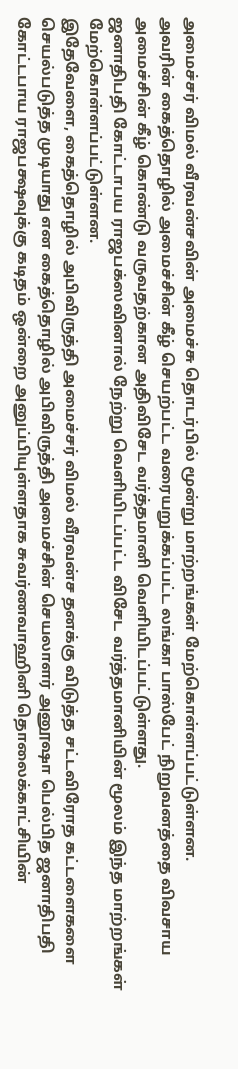அமைச்சர் விமல் வீரவன்சவின் அமைச்சு தொடர்பில் மூன்று மாற்றங்கள் மேற்கொள்ளப்பட்டுள்ளன.
அவரின் கைத்தொழில் அமைச்சின் கீழ் செயற்பட்ட வரையறுக்கப்பட்ட லங்கா பாஸ்பேட் நிறுவனத்தை விவசாய அமைச்சின் கீழ் கொண்டு வருவதற்கான அதிவிசேட வர்த்தமானி வௌியிடப்பட்டுள்ளது.
ஜனாதிபதி கோட்டாபய ராஜபக்ஸவினால் நேற்று வௌியிடப்பட்ட விசேட வர்த்தமானியின் மூலம் இந்த மாற்றங்கள் மேற்கொள்ளப்பட்டுள்ளன.
இதேவேளை, கைத்தொழில் அபிவிருத்தி அமைச்சர் விமல் வீரவன்ச தனக்கு விடுத்த சட்டவிரோத கட்டளைகளை செயல்படுத்த முடியாது என கைத்தொழில் அபிவிருத்தி அமைச்சின் செயலாளர் அனூஷா பெல்பித ஜனாதிபதி கோட்டபாய ராஜபக்ஷவுக்கு கடிதம் ஒன்றை அனுப்பியுள்ளதாக சுவர்ணவாஹினி தொலைக்காட்சியின்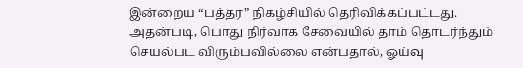இன்றைய “பத்தர” நிகழ்சியில் தெரிவிக்கப்பட்டது.
அதன்படி, பொது நிர்வாக சேவையில் தாம் தொடர்ந்தும் செயல்பட விரும்பவில்லை என்பதால், ஓய்வு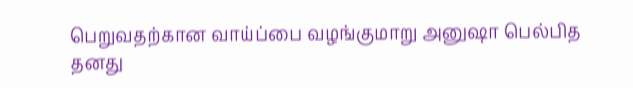பெறுவதற்கான வாய்ப்பை வழங்குமாறு அனுஷா பெல்பித தனது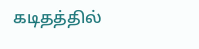கடிதத்தில்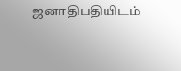ஜனாதிபதியிடம்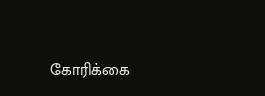கோரிக்கை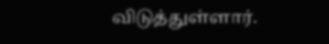விடுத்துள்ளார்.